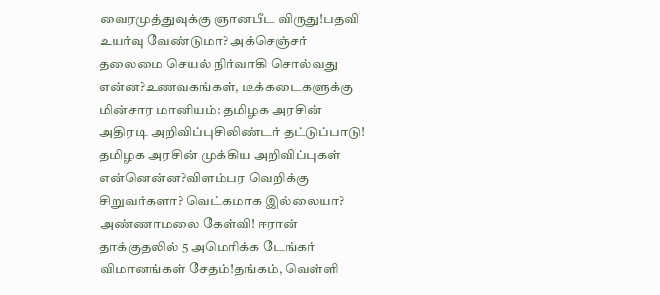வைரமுத்துவுக்கு ஞானபீட விருது!பதவி உயர்வு வேண்டுமா? அக்செஞ்சர் தலைமை செயல் நிர்வாகி சொல்வது என்ன?உணவகங்கள், டீக்கடைகளுக்கு மின்சார மானியம்: தமிழக அரசின் அதிரடி அறிவிப்புசிலிண்டர் தட்டுப்பாடு! தமிழக அரசின் முக்கிய அறிவிப்புகள் என்னென்ன?விளம்பர வெறிக்கு சிறுவர்களா? வெட்கமாக இல்லையா? அண்ணாமலை கேள்வி! ஈரான் தாக்குதலில் 5 அமெரிக்க டேங்கர் விமானங்கள் சேதம்!தங்கம், வெள்ளி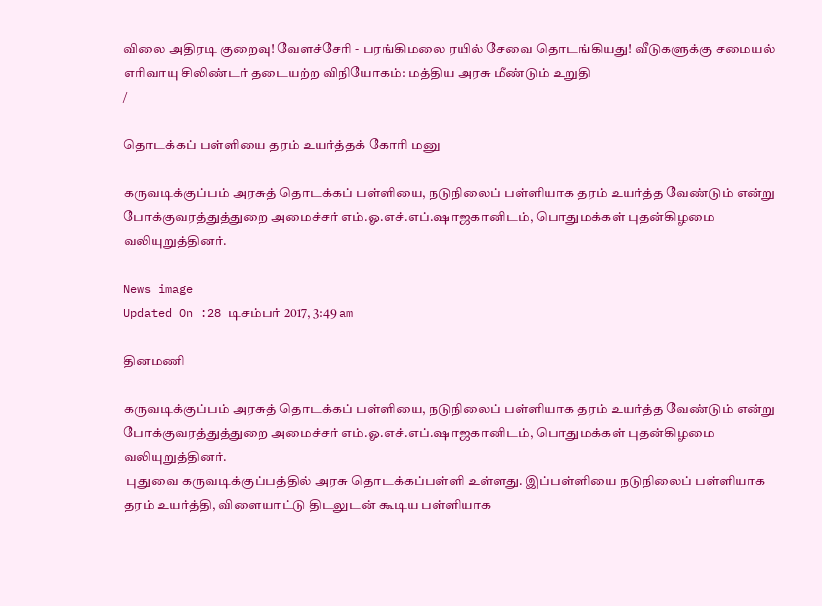விலை அதிரடி குறைவு! வேளச்சேரி - பரங்கிமலை ரயில் சேவை தொடங்கியது! வீடுகளுக்கு சமையல் எரிவாயு சிலிண்டர் தடையற்ற விநியோகம்: மத்திய அரசு மீண்டும் உறுதி
/

தொடக்கப் பள்ளியை தரம் உயர்த்தக் கோரி மனு

கருவடிக்குப்பம் அரசுத் தொடக்கப் பள்ளியை, நடுநிலைப் பள்ளியாக தரம் உயர்த்த வேண்டும் என்று போக்குவரத்துத்துறை அமைச்சர் எம்.ஓ.எச்.எப்.ஷாஜகானிடம், பொதுமக்கள் புதன்கிழமை வலியுறுத்தினர்.

News image
Updated On :28 டிசம்பர் 2017, 3:49 am

தினமணி

கருவடிக்குப்பம் அரசுத் தொடக்கப் பள்ளியை, நடுநிலைப் பள்ளியாக தரம் உயர்த்த வேண்டும் என்று போக்குவரத்துத்துறை அமைச்சர் எம்.ஓ.எச்.எப்.ஷாஜகானிடம், பொதுமக்கள் புதன்கிழமை வலியுறுத்தினர்.
 புதுவை கருவடிக்குப்பத்தில் அரசு தொடக்கப்பள்ளி உள்ளது. இப்பள்ளியை நடுநிலைப் பள்ளியாக தரம் உயர்த்தி, விளையாட்டு திடலுடன் கூடிய பள்ளியாக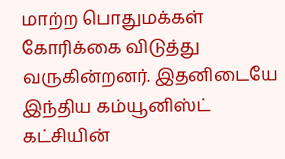மாற்ற பொதுமக்கள் கோரிக்கை விடுத்து வருகின்றனர். இதனிடையே இந்திய கம்யூனிஸ்ட் கட்சியின்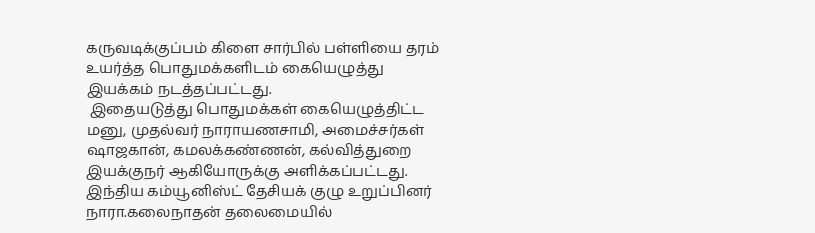கருவடிக்குப்பம் கிளை சார்பில் பள்ளியை தரம் உயர்த்த பொதுமக்களிடம் கையெழுத்து இயக்கம் நடத்தப்பட்டது.
 இதையடுத்து பொதுமக்கள் கையெழுத்திட்ட மனு, முதல்வர் நாராயணசாமி, அமைச்சர்கள் ஷாஜகான், கமலக்கண்ணன், கல்வித்துறை இயக்குநர் ஆகியோருக்கு அளிக்கப்பட்டது. இந்திய கம்யூனிஸ்ட் தேசியக் குழு உறுப்பினர் நாரா.கலைநாதன் தலைமையில்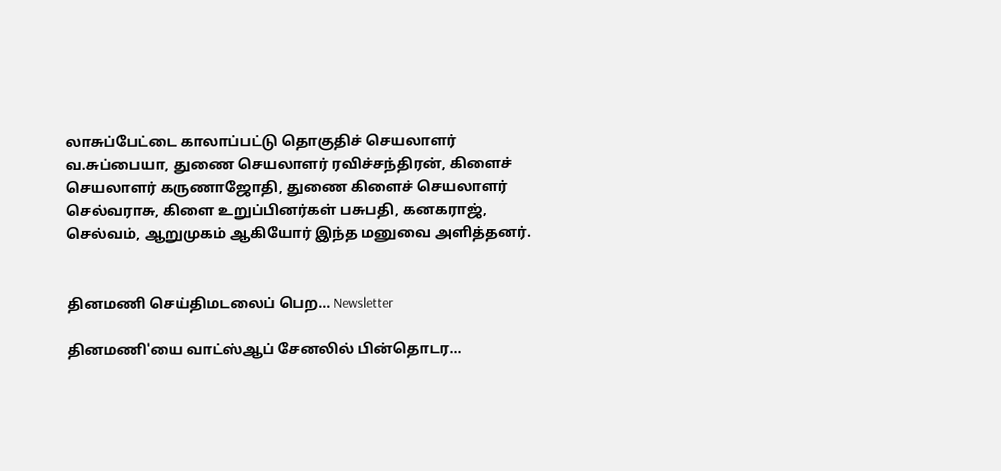லாசுப்பேட்டை காலாப்பட்டு தொகுதிச் செயலாளர் வ.சுப்பையா, துணை செயலாளர் ரவிச்சந்திரன், கிளைச் செயலாளர் கருணாஜோதி, துணை கிளைச் செயலாளர் செல்வராசு, கிளை உறுப்பினர்கள் பசுபதி, கனகராஜ், செல்வம், ஆறுமுகம் ஆகியோர் இந்த மனுவை அளித்தனர்.


தினமணி செய்திமடலைப் பெற... Newsletter

தினமணி'யை வாட்ஸ்ஆப் சேனலில் பின்தொடர...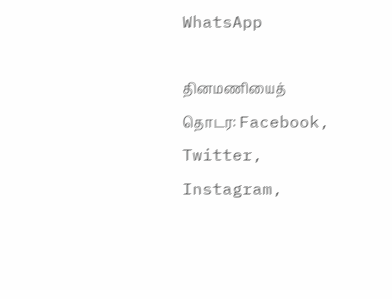WhatsApp

தினமணியைத் தொடர: Facebook, Twitter, Instagram,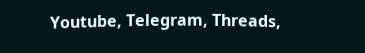Youtube, Telegram, Threads,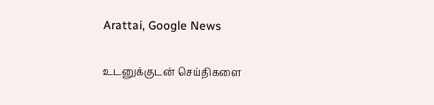Arattai, Google News

உடனுக்குடன் செய்திகளை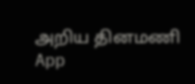அறிய தினமணி App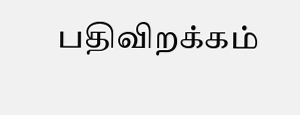பதிவிறக்கம்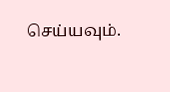செய்யவும்.